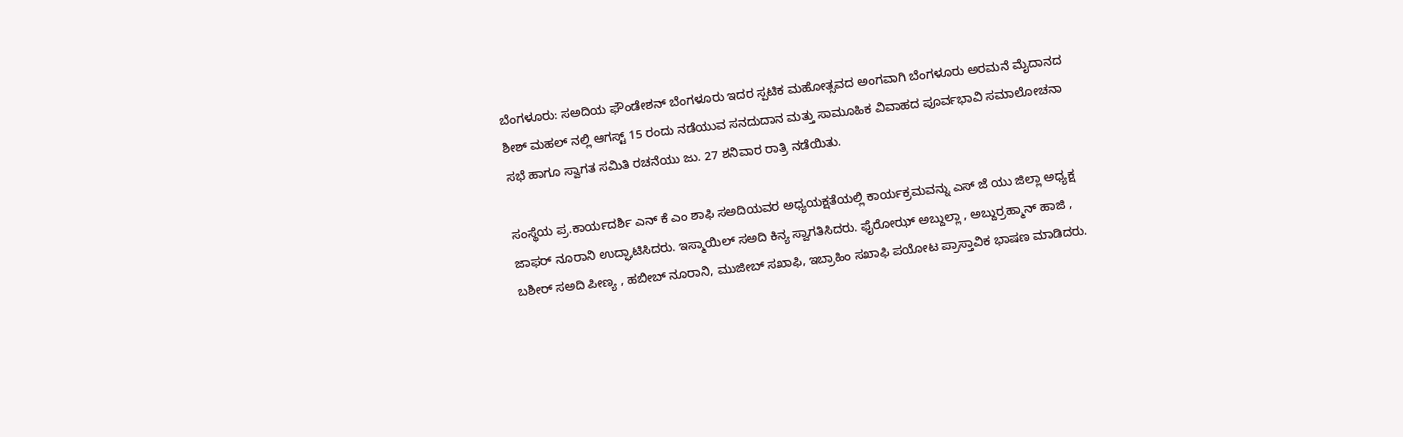ಬೆಂಗಳೂರು: ಸಅದಿಯ ಫೌಂಡೇಶನ್ ಬೆಂಗಳೂರು ಇದರ ಸ್ಪಟಿಕ ಮಹೋತ್ಸವದ ಅಂಗವಾಗಿ ಬೆಂಗಳೂರು ಅರಮನೆ ಮೈದಾನದ ಶೀಶ್ ಮಹಲ್ ನಲ್ಲಿ ಆಗಸ್ಟ್ 15 ರಂದು ನಡೆಯುವ ಸನದುದಾನ ಮತ್ತು ಸಾಮೂಹಿಕ ವಿವಾಹದ ಪೂರ್ವಭಾವಿ ಸಮಾಲೋಚನಾ ಸಭೆ ಹಾಗೂ ಸ್ವಾಗತ ಸಮಿತಿ ರಚನೆಯು ಜು. 27 ಶನಿವಾರ ರಾತ್ರಿ ನಡೆಯಿತು.

ಸಂಸ್ಥೆಯ ಪ್ರ.ಕಾರ್ಯದರ್ಶಿ ಎನ್ ಕೆ ಎಂ ಶಾಫಿ ಸಅದಿಯವರ ಅಧ್ಯಯಕ್ಷತೆಯಲ್ಲಿ ಕಾರ್ಯಕ್ರಮವನ್ನು ಎಸ್ ಜೆ ಯು ಜಿಲ್ಲಾ ಅಧ್ಯಕ್ಷ ಜಾಫರ್ ನೂರಾನಿ ಉದ್ಘಾಟಿಸಿದರು. ಇಸ್ಮಾಯಿಲ್ ಸಅದಿ ಕಿನ್ಯ ಸ್ವಾಗತಿಸಿದರು. ಫೈರೋಝ್ ಅಬ್ದುಲ್ಲಾ , ಅಬ್ದುರ್ರಹ್ಮಾನ್ ಹಾಜಿ , ಬಶೀರ್ ಸಅದಿ ಪೀಣ್ಯ , ಹಬೀಬ್ ನೂರಾನಿ, ಮುಜೀಬ್ ಸಖಾಫಿ, ಇಬ್ರಾಹಿಂ ಸಖಾಫಿ ಪಯೋಟ ಪ್ರಾಸ್ತಾವಿಕ ಭಾಷಣ ಮಾಡಿದರು.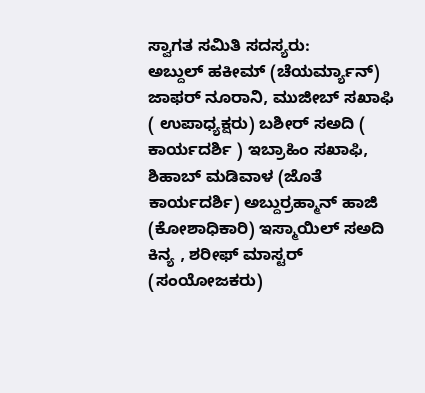ಸ್ವಾಗತ ಸಮಿತಿ ಸದಸ್ಯರು:
ಅಬ್ದುಲ್ ಹಕೀಮ್ (ಚೆಯರ್ಮ್ಯಾನ್) ಜಾಫರ್ ನೂರಾನಿ, ಮುಜೀಬ್ ಸಖಾಫಿ ( ಉಪಾಧ್ಯಕ್ಷರು) ಬಶೀರ್ ಸಅದಿ ( ಕಾರ್ಯದರ್ಶಿ ) ಇಬ್ರಾಹಿಂ ಸಖಾಫಿ, ಶಿಹಾಬ್ ಮಡಿವಾಳ (ಜೊತೆ ಕಾರ್ಯದರ್ಶಿ) ಅಬ್ದುರ್ರಹ್ಮಾನ್ ಹಾಜಿ (ಕೋಶಾಧಿಕಾರಿ) ಇಸ್ಮಾಯಿಲ್ ಸಅದಿ ಕಿನ್ಯ , ಶರೀಫ್ ಮಾಸ್ಟರ್ (ಸಂಯೋಜಕರು)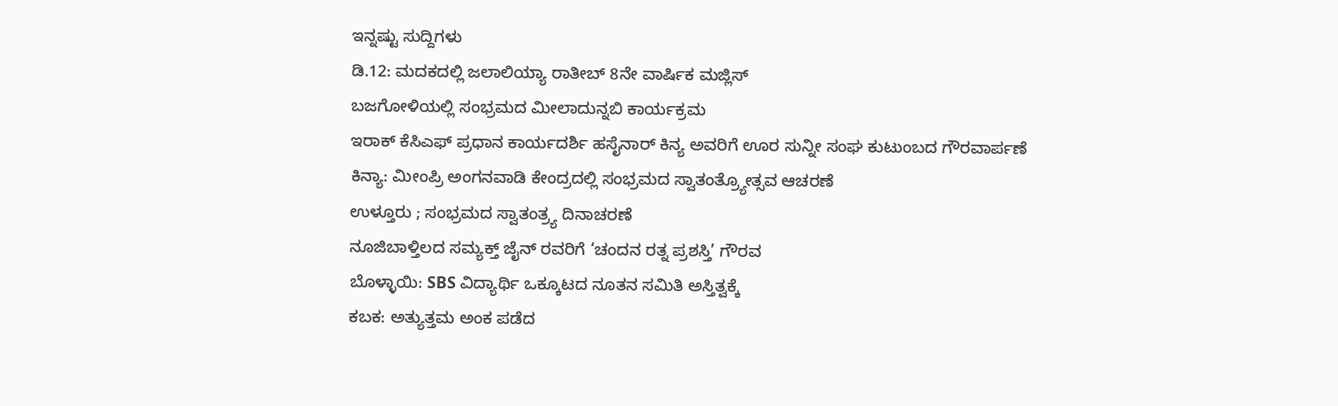ಇನ್ನಷ್ಟು ಸುದ್ದಿಗಳು
ಡಿ.12: ಮದಕದಲ್ಲಿ ಜಲಾಲಿಯ್ಯಾ ರಾತೀಬ್ 8ನೇ ವಾರ್ಷಿಕ ಮಜ್ಲಿಸ್
ಬಜಗೋಳಿಯಲ್ಲಿ ಸಂಭ್ರಮದ ಮೀಲಾದುನ್ನಬಿ ಕಾರ್ಯಕ್ರಮ
ಇರಾಕ್ ಕೆಸಿಎಫ್ ಪ್ರಧಾನ ಕಾರ್ಯದರ್ಶಿ ಹಸೈನಾರ್ ಕಿನ್ಯ ಅವರಿಗೆ ಊರ ಸುನ್ನೀ ಸಂಘ ಕುಟುಂಬದ ಗೌರವಾರ್ಪಣೆ
ಕಿನ್ಯಾ: ಮೀಂಪ್ರಿ ಅಂಗನವಾಡಿ ಕೇಂದ್ರದಲ್ಲಿ ಸಂಭ್ರಮದ ಸ್ವಾತಂತ್ರ್ಯೋತ್ಸವ ಆಚರಣೆ
ಉಳ್ತೂರು ; ಸಂಭ್ರಮದ ಸ್ವಾತಂತ್ರ್ಯ ದಿನಾಚರಣೆ
ನೂಜಿಬಾಳ್ತಿಲದ ಸಮ್ಯಕ್ತ್ ಜೈನ್ ರವರಿಗೆ ‘ಚಂದನ ರತ್ನ ಪ್ರಶಸ್ತಿ’ ಗೌರವ
ಬೊಳ್ಳಾಯಿ: SBS ವಿದ್ಯಾರ್ಥಿ ಒಕ್ಕೂಟದ ನೂತನ ಸಮಿತಿ ಅಸ್ತಿತ್ವಕ್ಕೆ
ಕಬಕ: ಅತ್ಯುತ್ತಮ ಅಂಕ ಪಡೆದ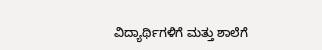ವಿದ್ಯಾರ್ಥಿಗಳಿಗೆ ಮತ್ತು ಶಾಲೆಗೆ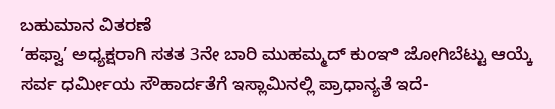ಬಹುಮಾನ ವಿತರಣೆ
‘ಹಫ್ವಾ’ ಅಧ್ಯಕ್ಷರಾಗಿ ಸತತ 3ನೇ ಬಾರಿ ಮುಹಮ್ಮದ್ ಕುಂಞಿ ಜೋಗಿಬೆಟ್ಟು ಆಯ್ಕೆ
ಸರ್ವ ಧರ್ಮೀಯ ಸೌಹಾರ್ದತೆಗೆ ಇಸ್ಲಾಮಿನಲ್ಲಿ ಪ್ರಾಧಾನ್ಯತೆ ಇದೆ-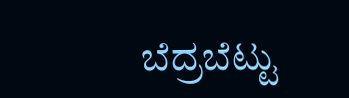ಬೆದ್ರಬೆಟ್ಟು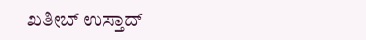ಖತೀಬ್ ಉಸ್ತಾದ್